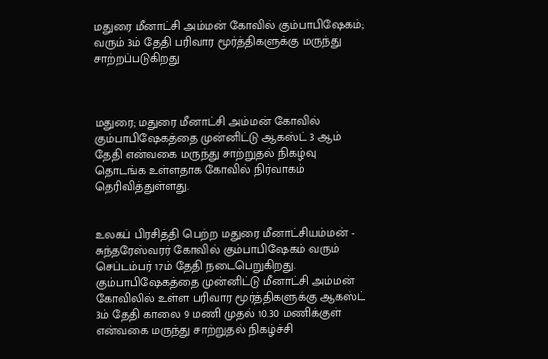மதுரை மீனாட்சி அம்மன் கோவில் கும்பாபிஷேகம்; வரும் 3ம் தேதி பரிவார மூர்த்திகளுக்கு மருந்து சாற்றப்படுகிறது



மதுரை; மதுரை மீனாட்சி அம்மன் கோவில் கும்பாபிஷேகத்தை முன்னிட்டு ஆகஸ்ட் 3 ஆம் தேதி என்வகை மருந்து சாற்றுதல் நிகழ்வு தொடங்க உள்ளதாக கோவில் நிர்வாகம் தெரிவித்துள்ளது.


உலகப் பிரசித்தி பெற்ற மதுரை மீனாட்சியம்மன் - சுந்தரேஸ்வரர் கோவில் கும்பாபிஷேகம் வரும் செப்டம்பர் 17ம் தேதி நடைபெறுகிறது. கும்பாபிஷேகத்தை முன்னிட்டு மீனாட்சி அம்மன் கோவிலில் உள்ள பரிவார மூர்த்திகளுக்கு ஆகஸ்ட் 3ம் தேதி காலை 9 மணி முதல் 10.30 மணிக்குள் என்வகை மருந்து சாற்றுதல் நிகழ்ச்சி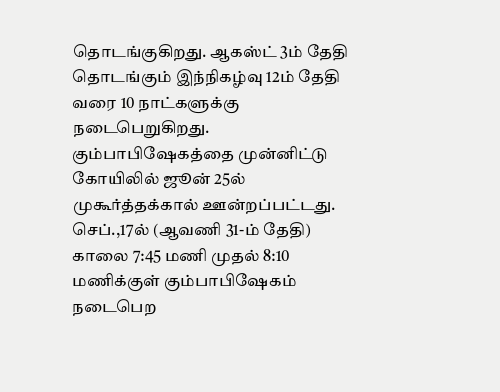தொடங்குகிறது. ஆகஸ்ட் 3ம் தேதி தொடங்கும் இந்நிகழ்வு 12ம் தேதி வரை 10 நாட்களுக்கு நடைபெறுகிறது. கும்பாபிஷேகத்தை முன்னிட்டு கோயிலில் ஜூன் 25ல் முகூர்த்தக்கால் ஊன்றப்பட்டது. செப்.,17ல் (ஆவணி 31-ம் தேதி) காலை 7:45 மணி முதல் 8:10 மணிக்குள் கும்பாபிஷேகம் நடைபெற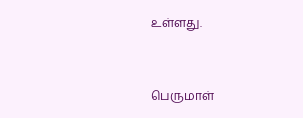உள்ளது.


பெருமாள்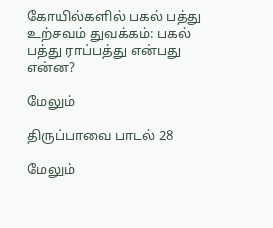கோயில்களில் பகல் பத்து உற்சவம் துவக்கம்: பகல் பத்து ராப்பத்து என்பது என்ன?

மேலும்

திருப்பாவை பாடல் 28

மேலும்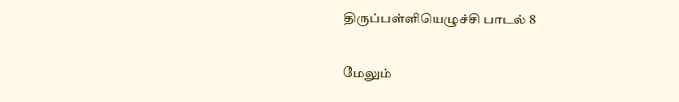திருப்பள்ளியெழுச்சி பாடல் 8

மேலும்